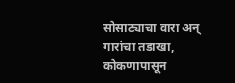सोसाट्याचा वारा अन् गारांचा तडाखा, कोकणापासून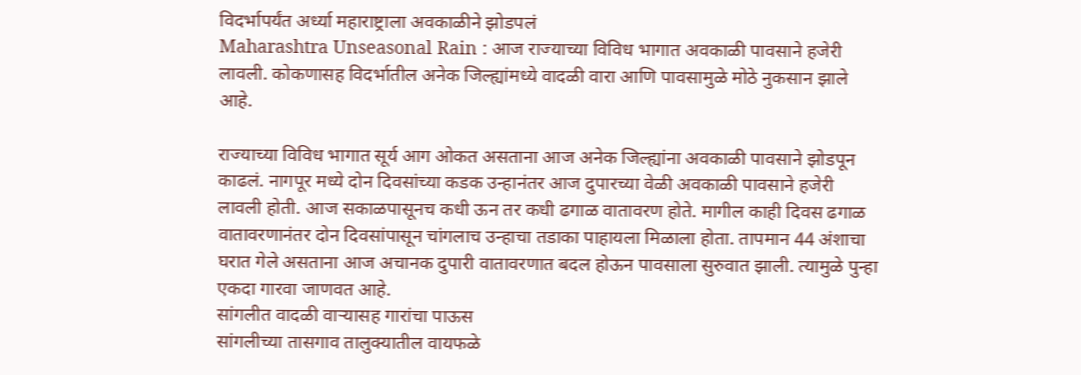विदर्भापर्यंत अर्ध्या महाराष्ट्राला अवकाळीने झोडपलं
Maharashtra Unseasonal Rain : आज राज्याच्या विविध भागात अवकाळी पावसाने हजेरी लावली. कोकणासह विदर्भातील अनेक जिल्ह्यांमध्ये वादळी वारा आणि पावसामुळे मोठे नुकसान झाले आहे.

राज्याच्या विविध भागात सूर्य आग ओकत असताना आज अनेक जिल्ह्यांना अवकाळी पावसाने झोडपून काढलं. नागपूर मध्ये दोन दिवसांच्या कडक उन्हानंतर आज दुपारच्या वेळी अवकाळी पावसाने हजेरी लावली होती. आज सकाळपासूनच कधी ऊन तर कधी ढगाळ वातावरण होते. मागील काही दिवस ढगाळ वातावरणानंतर दोन दिवसांपासून चांगलाच उन्हाचा तडाका पाहायला मिळाला होता. तापमान 44 अंशाचा घरात गेले असताना आज अचानक दुपारी वातावरणात बदल होऊन पावसाला सुरुवात झाली. त्यामुळे पुन्हा एकदा गारवा जाणवत आहे.
सांगलीत वादळी वाऱ्यासह गारांचा पाऊस
सांगलीच्या तासगाव तालुक्यातील वायफळे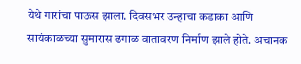येथे गारांचा पाऊस झाला. दिवसभर उन्हाचा कडाका आणि सायंकाळच्या सुमारास ढगाळ वातावरण निर्माण झाले होते. अचानक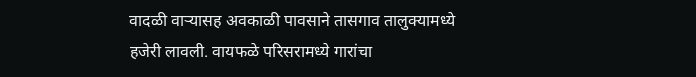वादळी वाऱ्यासह अवकाळी पावसाने तासगाव तालुक्यामध्ये हजेरी लावली. वायफळे परिसरामध्ये गारांचा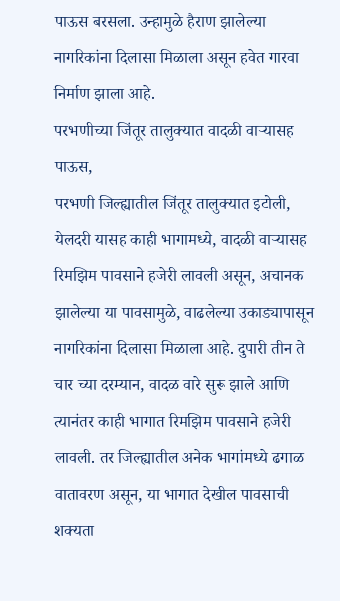पाऊस बरसला. उन्हामुळे हैराण झालेल्या नागरिकांना दिलासा मिळाला असून हवेत गारवा निर्माण झाला आहे.
परभणीच्या जिंतूर तालुक्यात वादळी वाऱ्यासह पाऊस,
परभणी जिल्ह्यातील जिंतूर तालुक्यात इटोली, येलदरी यासह काही भागामध्ये, वादळी वाऱ्यासह रिमझिम पावसाने हजेरी लावली असून, अचानक झालेल्या या पावसामुळे, वाढलेल्या उकाड्यापासून नागरिकांना दिलासा मिळाला आहे. दुपारी तीन ते चार च्या दरम्यान, वादळ वारे सुरू झाले आणि त्यानंतर काही भागात रिमझिम पावसाने हजेरी लावली. तर जिल्ह्यातील अनेक भागांमध्ये ढगाळ वातावरण असून, या भागात देखील पावसाची शक्यता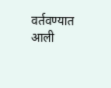वर्तवण्यात आली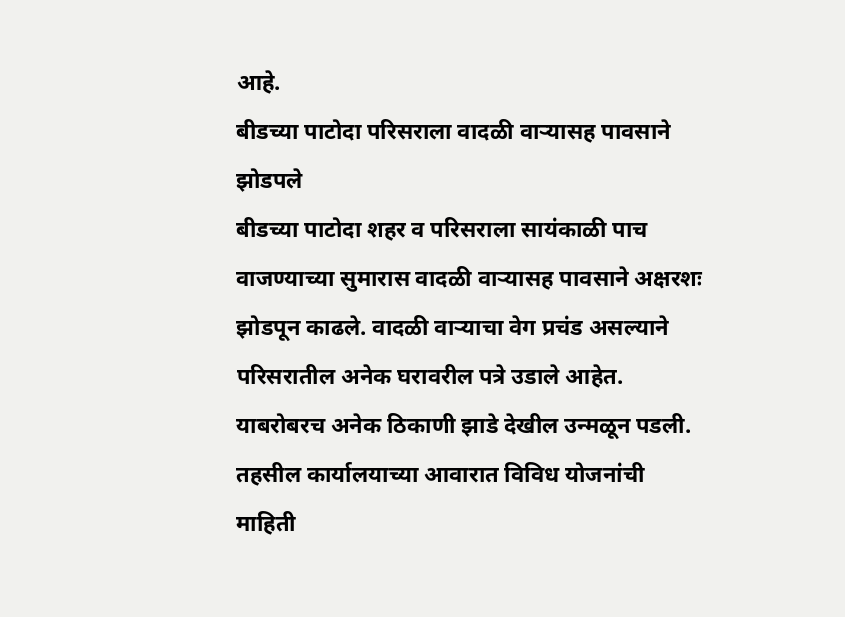आहे.
बीडच्या पाटोदा परिसराला वादळी वाऱ्यासह पावसाने झोडपले
बीडच्या पाटोदा शहर व परिसराला सायंकाळी पाच वाजण्याच्या सुमारास वादळी वाऱ्यासह पावसाने अक्षरशः झोडपून काढले. वादळी वाऱ्याचा वेग प्रचंड असल्याने परिसरातील अनेक घरावरील पत्रे उडाले आहेत. याबरोबरच अनेक ठिकाणी झाडे देखील उन्मळून पडली. तहसील कार्यालयाच्या आवारात विविध योजनांची माहिती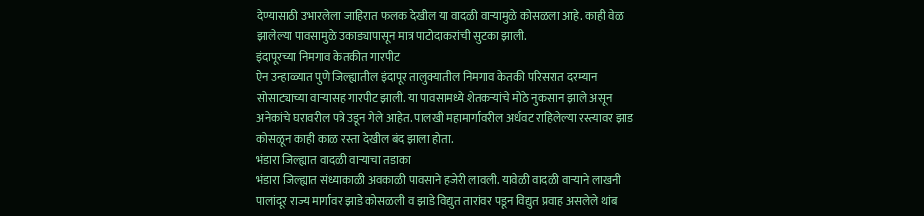देण्यासाठी उभारलेला जाहिरात फलक देखील या वादळी वाऱ्यामुळे कोसळला आहे. काही वेळ झालेल्या पावसामुळे उकाड्यापासून मात्र पाटोदाकरांची सुटका झाली.
इंदापूरच्या निमगाव केतकीत गारपीट
ऐन उन्हाळ्यात पुणे जिल्ह्यातील इंदापूर तालुक्यातील निमगाव केतकी परिसरात दरम्यान सोसाट्याच्या वाऱ्यासह गारपीट झाली. या पावसामध्ये शेतकऱ्यांचे मोठे नुकसान झाले असून अनेकांचे घरावरील पत्रे उडून गेले आहेत. पालखी महामार्गावरील अर्धवट राहिलेल्या रस्त्यावर झाड कोसळून काही काळ रस्ता देखील बंद झाला होता.
भंडारा जिल्ह्यात वादळी वाऱ्याचा तडाका
भंडारा जिल्ह्यात संध्याकाळी अवकाळी पावसाने हजेरी लावली. यावेळी वादळी वाऱ्याने लाखनी पालांदूर राज्य मार्गावर झाडे कोसळली व झाडे विद्युत तारांवर पडून विद्युत प्रवाह असलेले थांब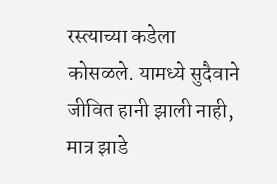रस्त्याच्या कडेला कोसळले. यामध्ये सुदैवाने जीवित हानी झाली नाही, मात्र झाडे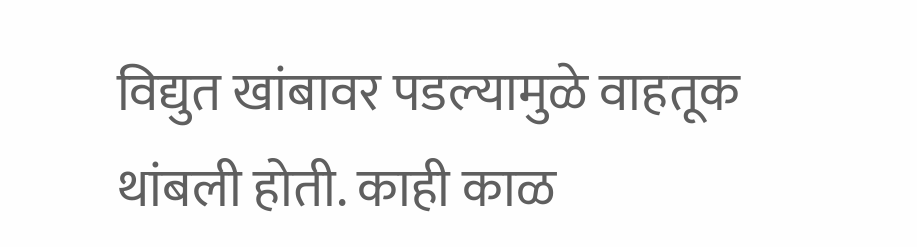विद्युत खांबावर पडल्यामुळे वाहतूक थांबली होती. काही काळ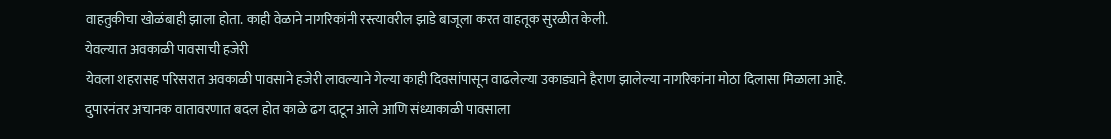वाहतुकीचा खोळंबाही झाला होता. काही वेळाने नागरिकांनी रस्त्यावरील झाडे बाजूला करत वाहतूक सुरळीत केली.
येवल्यात अवकाळी पावसाची हजेरी
येवला शहरासह परिसरात अवकाळी पावसाने हजेरी लावल्याने गेल्या काही दिवसांपासून वाढलेल्या उकाड्याने हैराण झालेल्या नागरिकांना मोठा दिलासा मिळाला आहे. दुपारनंतर अचानक वातावरणात बदल होत काळे ढग दाटून आले आणि संध्याकाळी पावसाला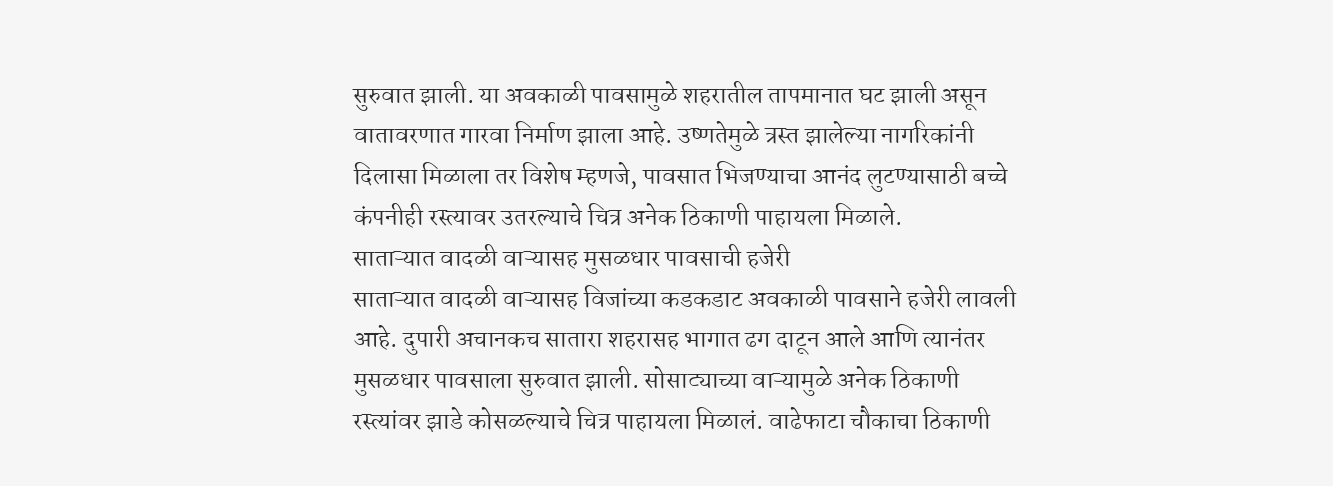सुरुवात झाली. या अवकाळी पावसामुळे शहरातील तापमानात घट झाली असून वातावरणात गारवा निर्माण झाला आहे. उष्णतेमुळे त्रस्त झालेल्या नागरिकांनी दिलासा मिळाला तर विशेष म्हणजे, पावसात भिजण्याचा आनंद लुटण्यासाठी बच्चे कंपनीही रस्त्यावर उतरल्याचे चित्र अनेक ठिकाणी पाहायला मिळाले.
साताऱ्यात वादळी वाऱ्यासह मुसळधार पावसाची हजेरी
साताऱ्यात वादळी वाऱ्यासह विजांच्या कडकडाट अवकाळी पावसाने हजेरी लावली आहे. दुपारी अचानकच सातारा शहरासह भागात ढग दाटून आले आणि त्यानंतर मुसळधार पावसाला सुरुवात झाली. सोसाट्याच्या वाऱ्यामुळे अनेक ठिकाणी रस्त्यांवर झाडे कोसळल्याचे चित्र पाहायला मिळालं. वाढेफाटा चौकाचा ठिकाणी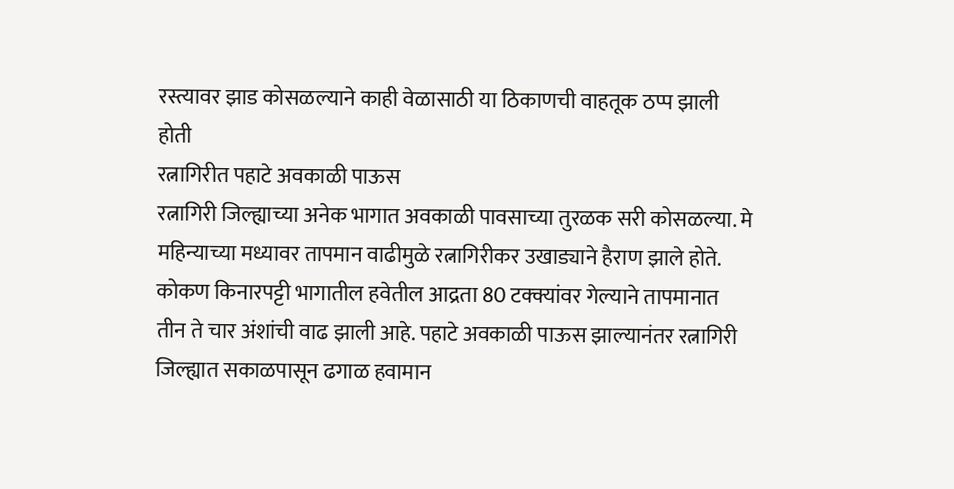रस्त्यावर झाड कोसळल्याने काही वेळासाठी या ठिकाणची वाहतूक ठप्प झाली होती
रत्नागिरीत पहाटे अवकाळी पाऊस
रत्नागिरी जिल्ह्याच्या अनेक भागात अवकाळी पावसाच्या तुरळक सरी कोसळल्या. मे महिन्याच्या मध्यावर तापमान वाढीमुळे रत्नागिरीकर उखाड्याने हैराण झाले होते. कोकण किनारपट्टी भागातील हवेतील आद्रता 80 टक्क्यांवर गेल्याने तापमानात तीन ते चार अंशांची वाढ झाली आहे. पहाटे अवकाळी पाऊस झाल्यानंतर रत्नागिरी जिल्ह्यात सकाळपासून ढगाळ हवामान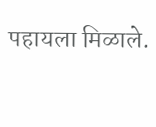पहायला मिळाले.